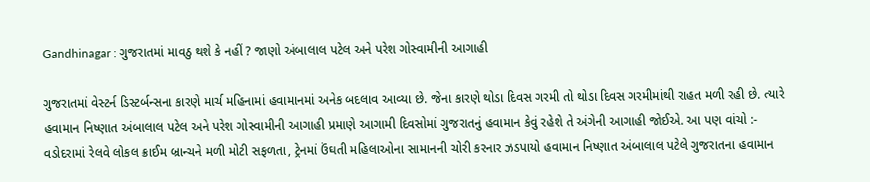Gandhinagar : ગુજરાતમાં માવઠુ થશે કે નહીં ? જાણો અંબાલાલ પટેલ અને પરેશ ગોસ્વામીની આગાહી

ગુજરાતમાં વેસ્ટર્ન ડિસ્ટર્બન્સના કારણે માર્ચ મહિનામાં હવામાનમાં અનેક બદલાવ આવ્યા છે. જેના કારણે થોડા દિવસ ગરમી તો થોડા દિવસ ગરમીમાંથી રાહત મળી રહી છે. ત્યારે હવામાન નિષ્ણાત અંબાલાલ પટેલ અને પરેશ ગોસ્વામીની આગાહી પ્રમાણે આગામી દિવસોમાં ગુજરાતનું હવામાન કેવું રહેશે તે અંગેની આગાહી જોઈએ. આ પણ વાંચો :- વડોદરામાં રેલવે લોકલ ક્રાઈમ બ્રાન્ચને મળી મોટી સફળતા, ટ્રેનમાં ઉંઘતી મહિલાઓના સામાનની ચોરી કરનાર ઝડપાયો હવામાન નિષ્ણાત અંબાલાલ પટેલે ગુજરાતના હવામાન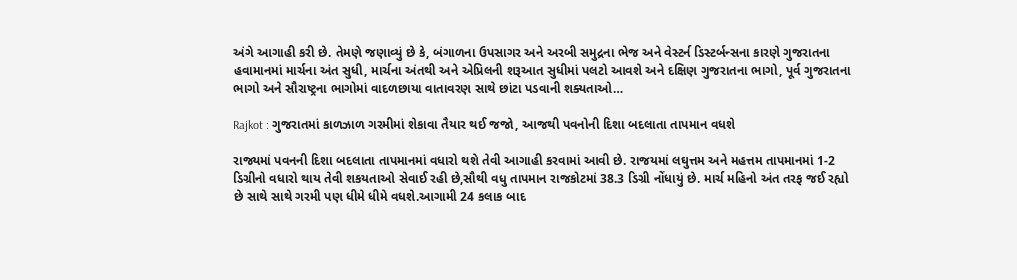અંગે આગાહી કરી છે. તેમણે જણાવ્યું છે કે, બંગાળના ઉપસાગર અને અરબી સમુદ્રના ભેજ અને વેસ્ટર્ન ડિસ્ટર્બન્સના કારણે ગુજરાતના હવામાનમાં માર્ચના અંત સુધી, માર્ચના અંતથી અને એપ્રિલની શરૂઆત સુધીમાં પલટો આવશે અને દક્ષિણ ગુજરાતના ભાગો, પૂર્વ ગુજરાતના ભાગો અને સૌરાષ્ટ્રના ભાગોમાં વાદળછાયા વાતાવરણ સાથે છાંટા પડવાની શક્યતાઓ…

Rajkot : ગુજરાતમાં કાળઝાળ ગરમીમાં શેકાવા તૈયાર થઈ જજો, આજથી પવનોની દિશા બદલાતા તાપમાન વધશે

રાજ્યમાં પવનની દિશા બદલાતા તાપમાનમાં વધારો થશે તેવી આગાહી કરવામાં આવી છે. રાજયમાં લઘુત્તમ અને મહત્તમ તાપમાનમાં 1-2 ડિગ્રીનો વધારો થાય તેવી શકયતાઓ સેવાઈ રહી છે,સૌથી વધુ તાપમાન રાજકોટમાં 38.3 ડિગ્રી નોંધાયું છે. માર્ચ મહિનો અંત તરફ જઈ રહ્યો છે સાથે સાથે ગરમી પણ ધીમે ધીમે વધશે.આગામી 24 કલાક બાદ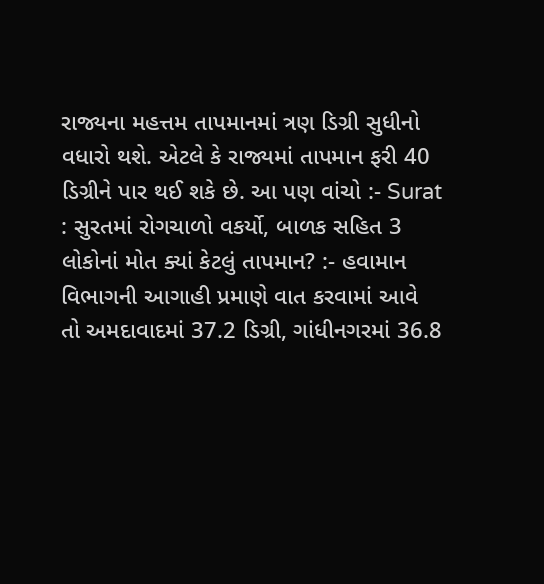રાજ્યના મહત્તમ તાપમાનમાં ત્રણ ડિગ્રી સુધીનો વધારો થશે. એટલે કે રાજ્યમાં તાપમાન ફરી 40 ડિગ્રીને પાર થઈ શકે છે. આ પણ વાંચો :- Surat : સુરતમાં રોગચાળો વકર્યો, બાળક સહિત 3 લોકોનાં મોત ક્યાં કેટલું તાપમાન? :- હવામાન વિભાગની આગાહી પ્રમાણે વાત કરવામાં આવે તો અમદાવાદમાં 37.2 ડિગ્રી, ગાંધીનગરમાં 36.8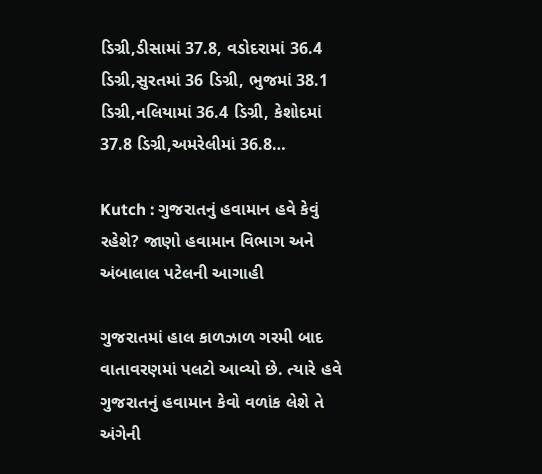ડિગ્રી,ડીસામાં 37.8, વડોદરામાં 36.4 ડિગ્રી,સુરતમાં 36 ડિગ્રી, ભુજમાં 38.1 ડિગ્રી,નલિયામાં 36.4 ડિગ્રી, કેશોદમાં 37.8 ડિગ્રી,અમરેલીમાં 36.8…

Kutch : ગુજરાતનું હવામાન હવે કેવું રહેશે? જાણો હવામાન વિભાગ અને અંબાલાલ પટેલની આગાહી

ગુજરાતમાં હાલ કાળઝાળ ગરમી બાદ વાતાવરણમાં પલટો આવ્યો છે. ત્યારે હવે ગુજરાતનું હવામાન કેવો વળાંક લેશે તે અંગેની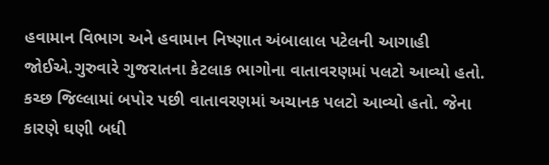હવામાન વિભાગ અને હવામાન નિષ્ણાત અંબાલાલ પટેલની આગાહી જોઈએ.ગુરુવારે ગુજરાતના કેટલાક ભાગોના વાતાવરણમાં પલટો આવ્યો હતો. કચ્છ જિલ્લામાં બપોર પછી વાતાવરણમાં અચાનક પલટો આવ્યો હતો. જેના કારણે ઘણી બધી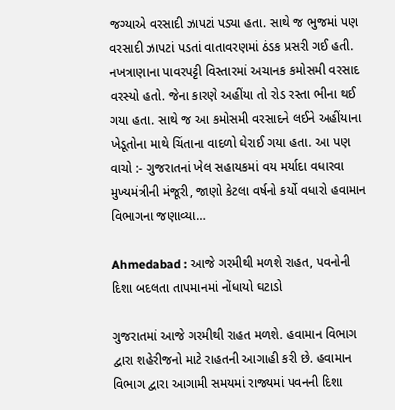જગ્યાએ વરસાદી ઝાપટાં પડ્યા હતા. સાથે જ ભુજમાં પણ વરસાદી ઝાપટાં પડતાં વાતાવરણમાં ઠંડક પ્રસરી ગઈ હતી. નખત્રાણાના પાવરપટ્ટી વિસ્તારમાં અચાનક કમોસમી વરસાદ વરસ્યો હતો. જેના કારણે અહીંયા તો રોડ રસ્તા ભીના થઈ ગયા હતા. સાથે જ આ કમોસમી વરસાદને લઈને અહીંયાના ખેડૂતોના માથે ચિંતાના વાદળો ઘેરાઈ ગયા હતા. આ પણ વાચો :- ગુજરાતનાં ખેલ સહાયકમાં વય મર્યાદા વધારવા મુખ્યમંત્રીની મંજૂરી, જાણો કેટલા વર્ષનો કર્યો વધારો હવામાન વિભાગના જણાવ્યા…

Ahmedabad : આજે ગરમીથી મળશે રાહત, પવનોની દિશા બદલતા તાપમાનમાં નોંધાયો ઘટાડો

ગુજરાતમાં આજે ગરમીથી રાહત મળશે. હવામાન વિભાગ દ્વારા શહેરીજનો માટે રાહતની આગાહી કરી છે. હવામાન વિભાગ દ્વારા આગામી સમયમાં રાજ્યમાં પવનની દિશા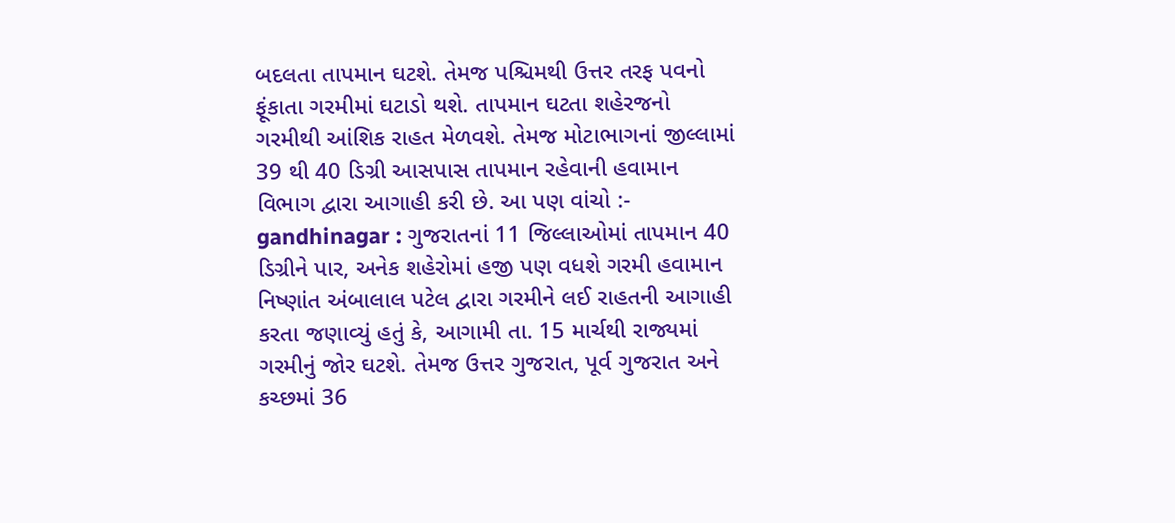બદલતા તાપમાન ઘટશે. તેમજ પશ્ચિમથી ઉત્તર તરફ પવનો ફૂંકાતા ગરમીમાં ઘટાડો થશે. તાપમાન ઘટતા શહેરજનો ગરમીથી આંશિક રાહત મેળવશે. તેમજ મોટાભાગનાં જીલ્લામાં 39 થી 40 ડિગ્રી આસપાસ તાપમાન રહેવાની હવામાન વિભાગ દ્વારા આગાહી કરી છે. આ પણ વાંચો :- gandhinagar : ગુજરાતનાં 11 જિલ્લાઓમાં તાપમાન 40 ડિગ્રીને પાર, અનેક શહેરોમાં હજી પણ વધશે ગરમી હવામાન નિષ્ણાંત અંબાલાલ પટેલ દ્વારા ગરમીને લઈ રાહતની આગાહી કરતા જણાવ્યું હતું કે, આગામી તા. 15 માર્ચથી રાજ્યમાં ગરમીનું જોર ઘટશે. તેમજ ઉત્તર ગુજરાત, પૂર્વ ગુજરાત અને કચ્છમાં 36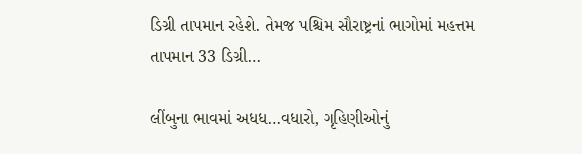ડિગ્રી તાપમાન રહેશે. તેમજ પશ્ચિમ સૌરાષ્ટ્રનાં ભાગોમાં મહત્તમ તાપમાન 33 ડિગ્રી…

લીંબુના ભાવમાં અધધ…વધારો, ગૃહિણીઓનું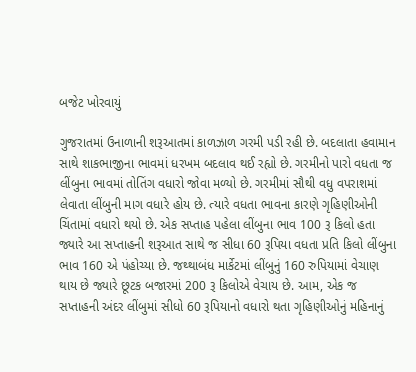બજેટ ખોરવાયું

ગુજરાતમાં ઉનાળાની શરૂઆતમાં કાળઝાળ ગરમી પડી રહી છે. બદલાતા હવામાન સાથે શાકભાજીના ભાવમાં ધરખમ બદલાવ થઈ રહ્યો છે. ગરમીનો પારો વધતા જ લીંબુના ભાવમાં તોતિંગ વધારો જોવા મળ્યો છે. ગરમીમાં સૌથી વધુ વપરાશમાં લેવાતા લીંબુની માગ વધારે હોય છે. ત્યારે વધતા ભાવના કારણે ગૃહિણીઓની ચિંતામાં વધારો થયો છે. એક સપ્તાહ પહેલા લીંબુના ભાવ 100 રૂ કિલો હતા જ્યારે આ સપ્તાહની શરૂઆત સાથે જ સીધા 60 રૂપિયા વધતા પ્રતિ કિલો લીંબુના ભાવ 160 એ પંહોચ્યા છે. જથ્થાબંધ માર્કેટમાં લીંબુનું 160 રુપિયામાં વેચાણ થાય છે જ્યારે છૂટક બજારમાં 200 રૂ કિલોએ વેચાય છે. આમ, એક જ સપ્તાહની અંદર લીંબુમાં સીધો 60 રૂપિયાનો વધારો થતા ગૃહિણીઓનું મહિનાનું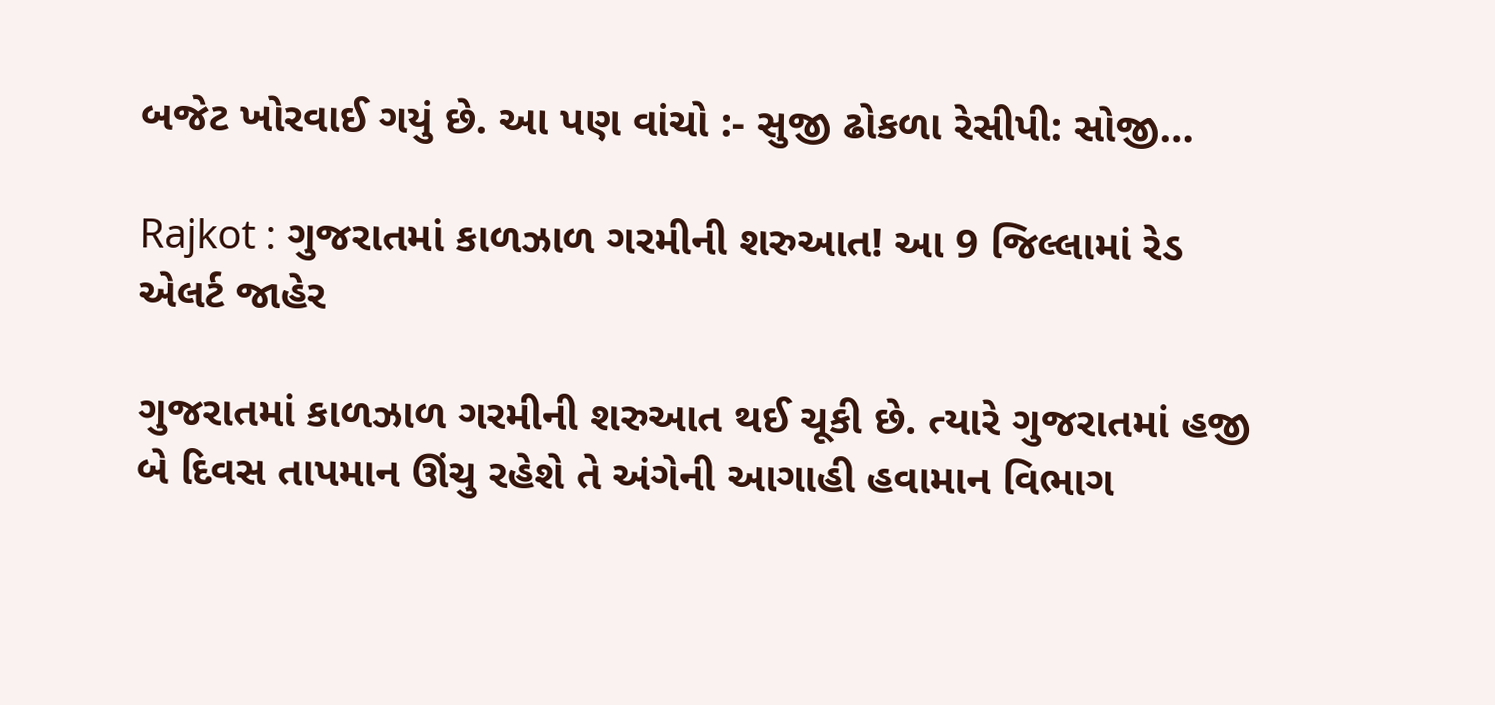બજેટ ખોરવાઈ ગયું છે. આ પણ વાંચો :- સુજી ઢોકળા રેસીપી: સોજી…

Rajkot : ગુજરાતમાં કાળઝાળ ગરમીની શરુઆત! આ 9 જિલ્લામાં રેડ એલર્ટ જાહેર

ગુજરાતમાં કાળઝાળ ગરમીની શરુઆત થઈ ચૂકી છે. ત્યારે ગુજરાતમાં હજી બે દિવસ તાપમાન ઊંચુ રહેશે તે અંગેની આગાહી હવામાન વિભાગ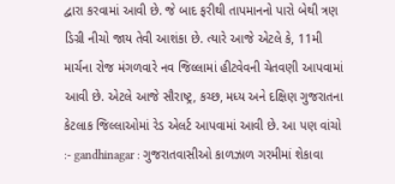દ્વારા કરવામાં આવી છે. જે બાદ ફરીથી તાપમાનનો પારો બેથી ત્રણ ડિગ્રી નીચો જાય તેવી આશંકા છે. ત્યારે આજે એટલે કે, 11મી માર્ચના રોજ મંગળવારે નવ જિલ્લામાં હીટવેવની ચેતવણી આપવામાં આવી છે. એટલે આજે સૌરાષ્ટ્ર, કચ્છ, મધ્ય અને દક્ષિણ ગુજરાતના કેટલાક જિલ્લાઓમાં રેડ એલર્ટ આપવામાં આવી છે. આ પણ વાંચો :- gandhinagar : ગુજરાતવાસીઓ કાળઝાળ ગરમીમાં શેકાવા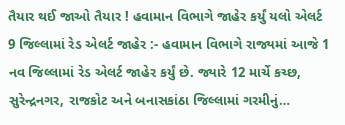તૈયાર થઈ જાઓ તૈયાર ! હવામાન વિભાગે જાહેર કર્યું યલો એલર્ટ 9 જિલ્લામાં રેડ એલર્ટ જાહેર :- હવામાન વિભાગે રાજ્યમાં આજે 1 નવ જિલ્લામાં રેડ એલર્ટ જાહેર કર્યું છે. જ્યારે 12 માર્ચે કચ્છ, સુરેન્દ્રનગર, રાજકોટ અને બનાસકાંઠા જિલ્લામાં ગરમીનું…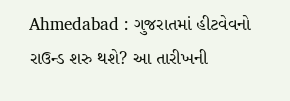Ahmedabad : ગુજરાતમાં હીટવેવનો રાઉન્ડ શરુ થશે? આ તારીખની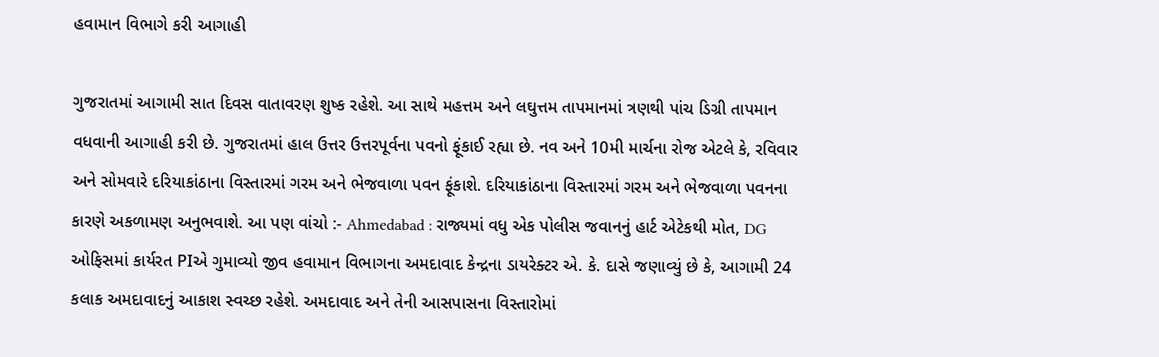હવામાન વિભાગે કરી આગાહી

ગુજરાતમાં આગામી સાત દિવસ વાતાવરણ શુષ્ક રહેશે. આ સાથે મહત્તમ અને લઘુત્તમ તાપમાનમાં ત્રણથી પાંચ ડિગ્રી તાપમાન વધવાની આગાહી કરી છે. ગુજરાતમાં હાલ ઉત્તર ઉત્તરપૂર્વના પવનો ફૂંકાઈ રહ્યા છે. નવ અને 10મી માર્ચના રોજ એટલે કે, રવિવાર અને સોમવારે દરિયાકાંઠાના વિસ્તારમાં ગરમ અને ભેજવાળા પવન ફૂંકાશે. દરિયાકાંઠાના વિસ્તારમાં ગરમ અને ભેજવાળા પવનના કારણે અકળામણ અનુભવાશે. આ પણ વાંચો :- Ahmedabad : રાજ્યમાં વધુ એક પોલીસ જવાનનું હાર્ટ એટેકથી મોત, DG ઓફિસમાં કાર્યરત PIએ ગુમાવ્યો જીવ હવામાન વિભાગના અમદાવાદ કેન્દ્રના ડાયરેક્ટર એ. કે. દાસે જણાવ્યું છે કે, આગામી 24 કલાક અમદાવાદનું આકાશ સ્વચ્છ રહેશે. અમદાવાદ અને તેની આસપાસના વિસ્તારોમાં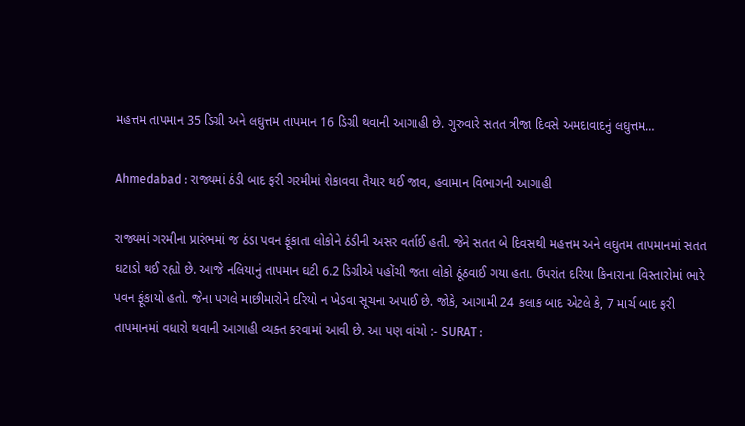મહત્તમ તાપમાન 35 ડિગ્રી અને લઘુત્તમ તાપમાન 16 ડિગ્રી થવાની આગાહી છે. ગુરુવારે સતત ત્રીજા દિવસે અમદાવાદનું લઘુત્તમ…

Ahmedabad : રાજ્યમાં ઠંડી બાદ ફરી ગરમીમાં શેકાવવા તૈયાર થઈ જાવ, હવામાન વિભાગની આગાહી

રાજ્યમાં ગરમીના પ્રારંભમાં જ ઠંડા પવન ફૂંકાતા લોકોને ઠંડીની અસર વર્તાઈ હતી. જેને સતત બે દિવસથી મહત્તમ અને લઘુતમ તાપમાનમાં સતત ઘટાડો થઈ રહ્યો છે. આજે નલિયાનું તાપમાન ઘટી 6.2 ડિગ્રીએ પહોંચી જતા લોકો ઠૂંઠવાઈ ગયા હતા. ઉપરાંત દરિયા કિનારાના વિસ્તારોમાં ભારે પવન ફૂંકાયો હતો. જેના પગલે માછીમારોને દરિયો ન ખેડવા સૂચના અપાઈ છે. જોકે, આગામી 24 કલાક બાદ એટલે કે, 7 માર્ચ બાદ ફરી તાપમાનમાં વધારો થવાની આગાહી વ્યક્ત કરવામાં આવી છે. આ પણ વાંચો :- SURAT :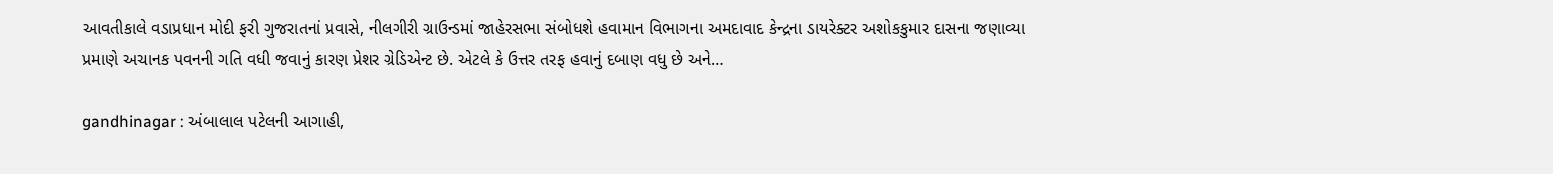આવતીકાલે વડાપ્રધાન મોદી ફરી ગુજરાતનાં પ્રવાસે, નીલગીરી ગ્રાઉન્ડમાં જાહેરસભા સંબોધશે હવામાન વિભાગના અમદાવાદ કેન્દ્રના ડાયરેક્ટર અશોકકુમાર દાસના જણાવ્યા પ્રમાણે અચાનક પવનની ગતિ વધી જવાનું કારણ પ્રેશર ગ્રેડિએન્ટ છે. એટલે કે ઉત્તર તરફ હવાનું દબાણ વધુ છે અને…

gandhinagar : અંબાલાલ પટેલની આગાહી,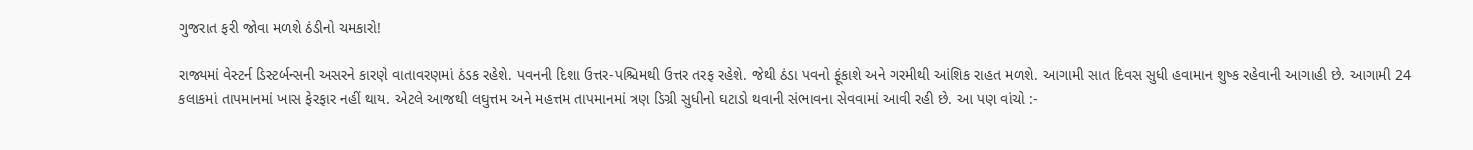ગુજરાત ફરી જોવા મળશે ઠંડીનો ચમકારો!

રાજ્યમાં વેસ્ટર્ન ડિસ્ટર્બન્સની અસરને કારણે વાતાવરણમાં ઠંડક રહેશે. પવનની દિશા ઉત્તર-પશ્ચિમથી ઉત્તર તરફ રહેશે. જેથી ઠંડા પવનો ફૂંકાશે અને ગરમીથી આંશિક રાહત મળશે. આગામી સાત દિવસ સુધી હવામાન શુષ્ક રહેવાની આગાહી છે. આગામી 24 કલાકમાં તાપમાનમાં ખાસ ફેરફાર નહીં થાય. એટલે આજથી લઘુત્તમ અને મહત્તમ તાપમાનમાં ત્રણ ડિગ્રી સુધીનો ઘટાડો થવાની સંભાવના સેવવામાં આવી રહી છે. આ પણ વાંચો :-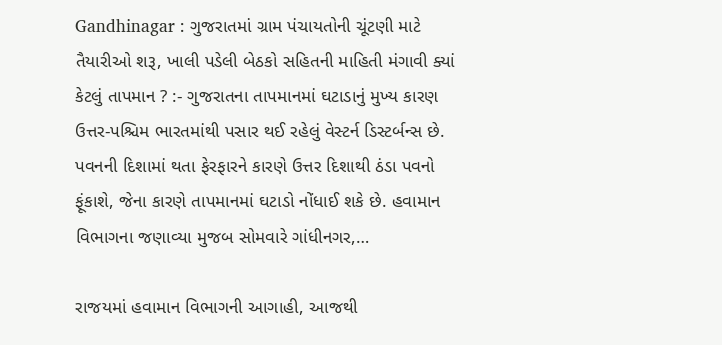Gandhinagar : ગુજરાતમાં ગ્રામ પંચાયતોની ચૂંટણી માટે તૈયારીઓ શરૂ, ખાલી પડેલી બેઠકો સહિતની માહિતી મંગાવી ક્યાં કેટલું તાપમાન ? :- ગુજરાતના તાપમાનમાં ઘટાડાનું મુખ્ય કારણ ઉત્તર-પશ્ચિમ ભારતમાંથી પસાર થઈ રહેલું વેસ્ટર્ન ડિસ્ટર્બન્સ છે. પવનની દિશામાં થતા ફેરફારને કારણે ઉત્તર દિશાથી ઠંડા પવનો ફૂંકાશે, જેના કારણે તાપમાનમાં ઘટાડો નોંધાઈ શકે છે. હવામાન વિભાગના જણાવ્યા મુજબ સોમવારે ગાંધીનગર,…

રાજયમાં હવામાન વિભાગની આગાહી, આજથી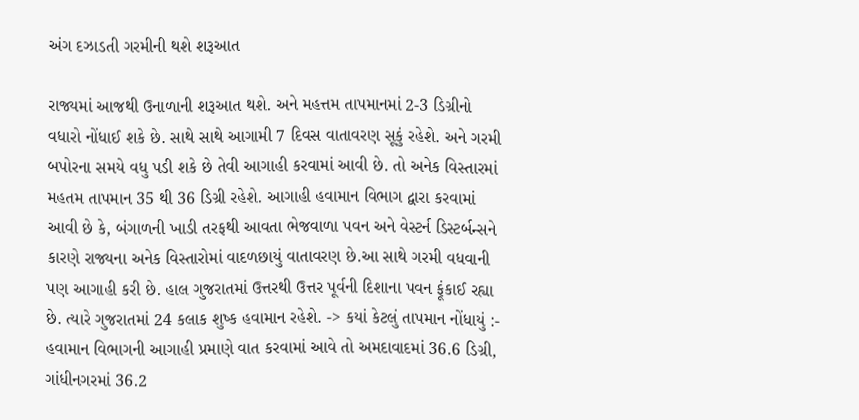અંગ દઝાડતી ગરમીની થશે શરૂઆત

રાજ્યમાં આજથી ઉનાળાની શરૂઆત થશે. અને મહત્તમ તાપમાનમાં 2-3 ડિગ્રીનો વધારો નોંધાઈ શકે છે. સાથે સાથે આગામી 7 દિવસ વાતાવરણ સૂકું રહેશે. અને ગરમી બપોરના સમયે વધુ પડી શકે છે તેવી આગાહી કરવામાં આવી છે. તો અનેક વિસ્તારમાં મહતમ તાપમાન 35 થી 36 ડિગ્રી રહેશે. આગાહી હવામાન વિભાગ દ્વારા કરવામાં આવી છે કે, બંગાળની ખાડી તરફથી આવતા ભેજવાળા પવન અને વેસ્ટર્ન ડિસ્ટર્બન્સને કારણે રાજ્યના અનેક વિસ્તારોમાં વાદળછાયું વાતાવરણ છે.આ સાથે ગરમી વધવાની પણ આગાહી કરી છે. હાલ ગુજરાતમાં ઉત્તરથી ઉત્તર પૂર્વની દિશાના પવન ફૂંકાઈ રહ્યા છે. ત્યારે ગુજરાતમાં 24 કલાક શુષ્ક હવામાન રહેશે. -> કયાં કેટલું તાપમાન નોંધાયું :- હવામાન વિભાગની આગાહી પ્રમાણે વાત કરવામાં આવે તો અમદાવાદમાં 36.6 ડિગ્રી, ગાંધીનગરમાં 36.2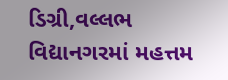ડિગ્રી,વલ્લભ વિદ્યાનગરમાં મહત્તમ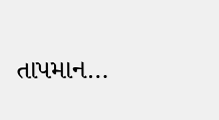તાપમાન…